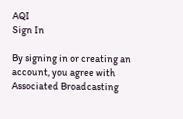AQI
Sign In

By signing in or creating an account, you agree with Associated Broadcasting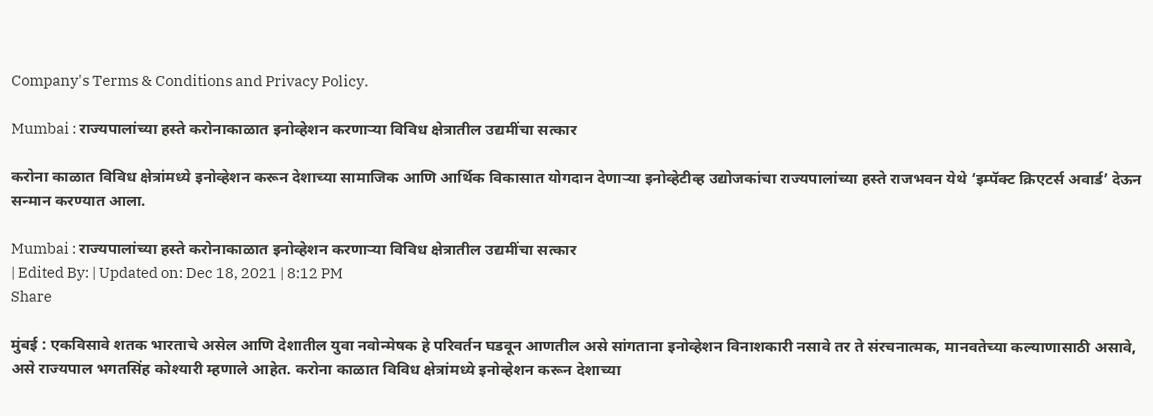Company's Terms & Conditions and Privacy Policy.

Mumbai : राज्यपालांच्या हस्ते करोनाकाळात इनोव्हेशन करणाऱ्या विविध क्षेत्रातील उद्यमींचा सत्कार

करोना काळात विविध क्षेत्रांमध्ये इनोव्हेशन करून देशाच्या सामाजिक आणि आर्थिक विकासात योगदान देणाऱ्या इनोव्हेटीव्ह उद्योजकांचा राज्यपालांच्या हस्ते राजभवन येथे ‘इम्पॅक्ट क्रिएटर्स अवार्ड’ देऊन सन्मान करण्यात आला.

Mumbai : राज्यपालांच्या हस्ते करोनाकाळात इनोव्हेशन करणाऱ्या विविध क्षेत्रातील उद्यमींचा सत्कार
| Edited By: | Updated on: Dec 18, 2021 | 8:12 PM
Share

मुंबई : एकविसावे शतक भारताचे असेल आणि देशातील युवा नवोन्मेषक हे परिवर्तन घडवून आणतील असे सांगताना इनोव्हेशन विनाशकारी नसावे तर ते संरचनात्मक, मानवतेच्या कल्याणासाठी असावे, असे राज्यपाल भगतसिंह कोश्यारी म्हणाले आहेत. करोना काळात विविध क्षेत्रांमध्ये इनोव्हेशन करून देशाच्या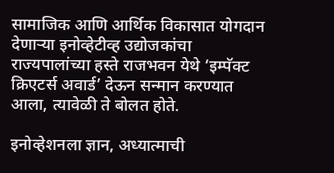सामाजिक आणि आर्थिक विकासात योगदान देणाऱ्या इनोव्हेटीव्ह उद्योजकांचा राज्यपालांच्या हस्ते राजभवन येथे ‘इम्पॅक्ट क्रिएटर्स अवार्ड’ देऊन सन्मान करण्यात आला, त्यावेळी ते बोलत होते.

इनोव्हेशनला ज्ञान, अध्यात्माची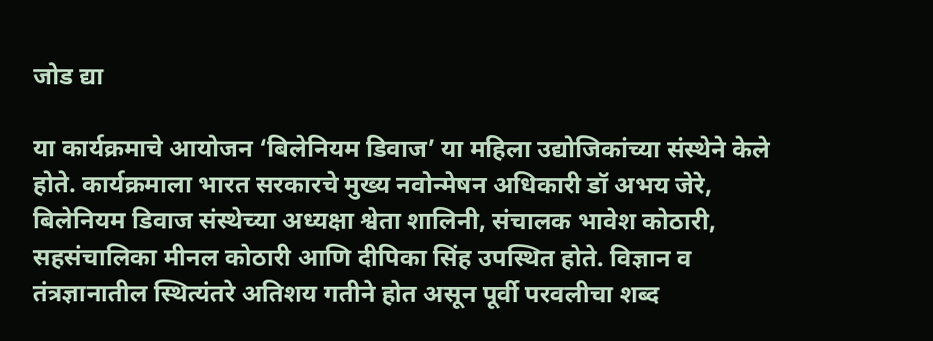जोड द्या

या कार्यक्रमाचे आयोजन ‘बिलेनियम डिवाज’ या महिला उद्योजिकांच्या संस्थेने केले होते. कार्यक्रमाला भारत सरकारचे मुख्य नवोन्मेषन अधिकारी डॉ अभय जेरे, बिलेनियम डिवाज संस्थेच्या अध्यक्षा श्वेता शालिनी, संचालक भावेश कोठारी, सहसंचालिका मीनल कोठारी आणि दीपिका सिंह उपस्थित होते. विज्ञान व तंत्रज्ञानातील स्थित्यंतरे अतिशय गतीने होत असून पूर्वी परवलीचा शब्द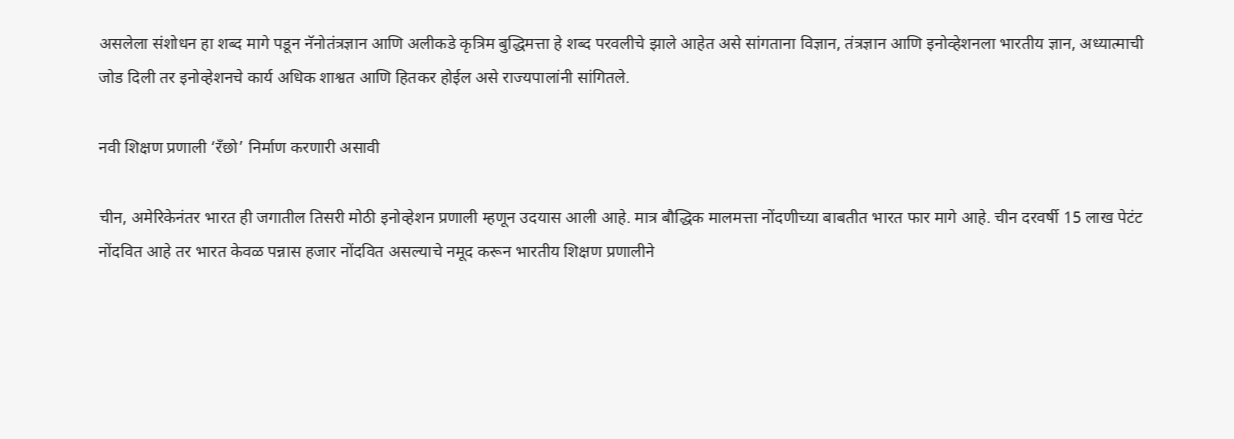असलेला संशोधन हा शब्द मागे पडून नॅनोतंत्रज्ञान आणि अलीकडे कृत्रिम बुद्धिमत्ता हे शब्द परवलीचे झाले आहेत असे सांगताना विज्ञान, तंत्रज्ञान आणि इनोव्हेशनला भारतीय ज्ञान, अध्यात्माची जोड दिली तर इनोव्हेशनचे कार्य अधिक शाश्वत आणि हितकर होईल असे राज्यपालांनी सांगितले.

नवी शिक्षण प्रणाली ‘रँछो’ निर्माण करणारी असावी

चीन, अमेरिकेनंतर भारत ही जगातील तिसरी मोठी इनोव्हेशन प्रणाली म्हणून उदयास आली आहे. मात्र बौद्धिक मालमत्ता नोंदणीच्या बाबतीत भारत फार मागे आहे. चीन दरवर्षी 15 लाख पेटंट नोंदवित आहे तर भारत केवळ पन्नास हजार नोंदवित असल्याचे नमूद करून भारतीय शिक्षण प्रणालीने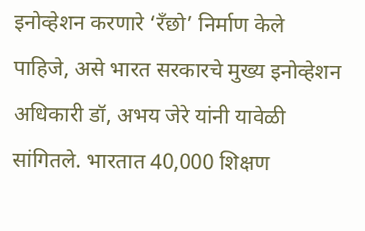इनोव्हेशन करणारे ‘रँछो’ निर्माण केले पाहिजे, असे भारत सरकारचे मुख्य इनोव्हेशन अधिकारी डॉ, अभय जेरे यांनी यावेळी सांगितले. भारतात 40,000 शिक्षण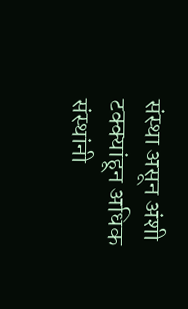संस्था असून अंशी टक्क्यांहून अधिक संस्थांनी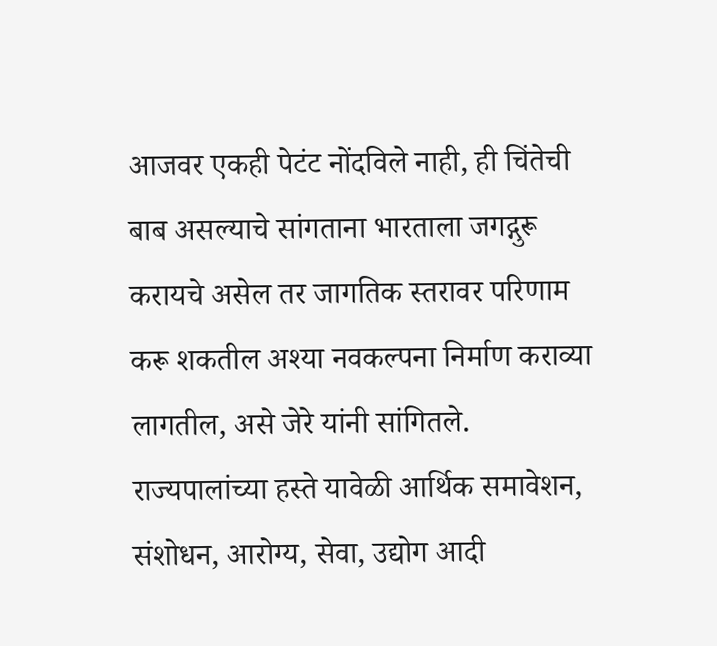आजवर एकही पेटंट नोंदविले नाही, ही चिंतेची बाब असल्याचे सांगताना भारताला जगद्गुरू करायचे असेल तर जागतिक स्तरावर परिणाम करू शकतील अश्या नवकल्पना निर्माण कराव्या लागतील, असे जेरे यांनी सांगितले. राज्यपालांच्या हस्ते यावेळी आर्थिक समावेशन, संशोधन, आरोग्य, सेवा, उद्योग आदी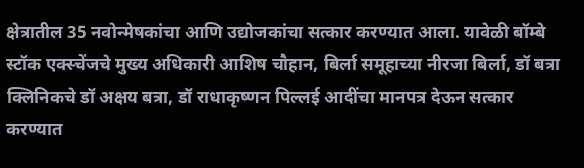क्षेत्रातील 35 नवोन्मेषकांचा आणि उद्योजकांचा सत्कार करण्यात आला. यावेळी बॉम्बे स्टॉक एक्स्चेंजचे मुख्य अधिकारी आशिष चौहान, बिर्ला समूहाच्या नीरजा बिर्ला, डॉ बत्रा क्लिनिकचे डॉ अक्षय बत्रा, डॉ राधाकृष्णन पिल्लई आदींचा मानपत्र देऊन सत्कार करण्यात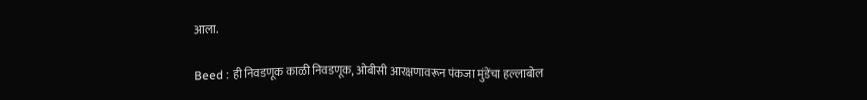आला.

Beed : ही निवडणूक काळी निवडणूक, ओबीसी आरक्षणावरून पंकजा मुंडेंचा हल्लाबोल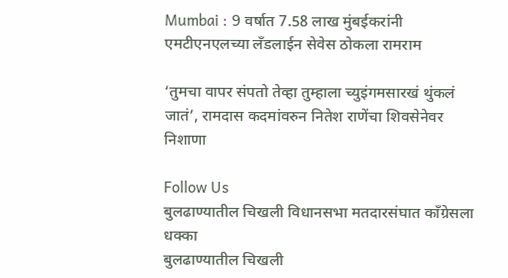Mumbai : 9 वर्षात 7.58 लाख मुंबईकरांनी एमटीएनएलच्या लँडलाईन सेवेस ठोकला रामराम

‘तुमचा वापर संपतो तेव्हा तुम्हाला च्युइंगमसारखं थुंकलं जातं’, रामदास कदमांवरुन नितेश राणेंचा शिवसेनेवर निशाणा

Follow Us
बुलढाण्यातील चिखली विधानसभा मतदारसंघात काँग्रेसला धक्का
बुलढाण्यातील चिखली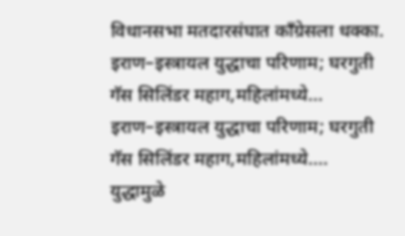विधानसभा मतदारसंघात काँग्रेसला धक्का.
इराण–इस्त्रायल युद्धाचा परिणाम; घरगुती गॅस सिलिंडर महाग,महिलांमध्ये...
इराण–इस्त्रायल युद्धाचा परिणाम; घरगुती गॅस सिलिंडर महाग,महिलांमध्ये....
युद्धामुळे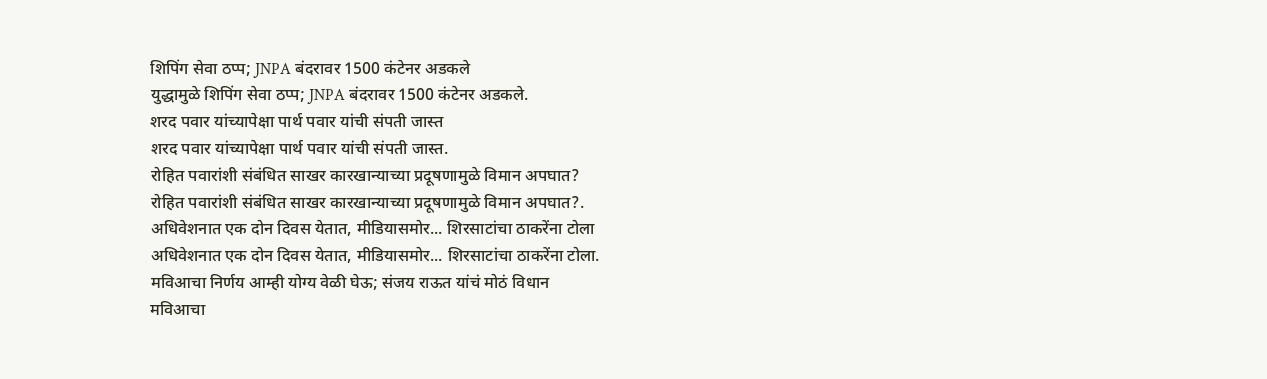शिपिंग सेवा ठप्प; JNPA बंदरावर 1500 कंटेनर अडकले
युद्धामुळे शिपिंग सेवा ठप्प; JNPA बंदरावर 1500 कंटेनर अडकले.
शरद पवार यांच्यापेक्षा पार्थ पवार यांची संपती जास्त
शरद पवार यांच्यापेक्षा पार्थ पवार यांची संपती जास्त.
रोहित पवारांशी संबंधित साखर कारखान्याच्या प्रदूषणामुळे विमान अपघात?
रोहित पवारांशी संबंधित साखर कारखान्याच्या प्रदूषणामुळे विमान अपघात?.
अधिवेशनात एक दोन दिवस येतात, मीडियासमोर... शिरसाटांचा ठाकरेंना टोला
अधिवेशनात एक दोन दिवस येतात, मीडियासमोर... शिरसाटांचा ठाकरेंना टोला.
मविआचा निर्णय आम्ही योग्य वेळी घेऊ; संजय राऊत यांचं मोठं विधान
मविआचा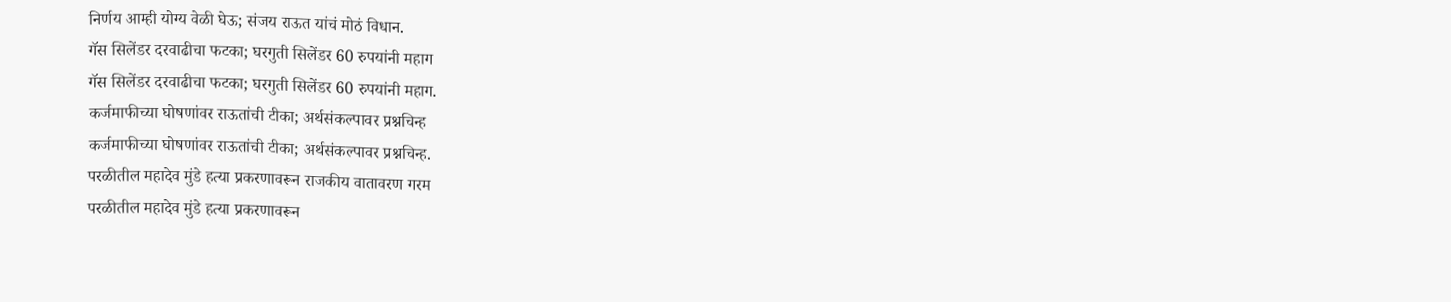निर्णय आम्ही योग्य वेळी घेऊ; संजय राऊत यांचं मोठं विधान.
गॅस सिलेंडर दरवाढीचा फटका; घरगुती सिलेंडर 60 रुपयांनी महाग
गॅस सिलेंडर दरवाढीचा फटका; घरगुती सिलेंडर 60 रुपयांनी महाग.
कर्जमाफीच्या घोषणांवर राऊतांची टीका; अर्थसंकल्पावर प्रश्नचिन्ह
कर्जमाफीच्या घोषणांवर राऊतांची टीका; अर्थसंकल्पावर प्रश्नचिन्ह.
परळीतील महादेव मुंडे हत्या प्रकरणावरून राजकीय वातावरण गरम
परळीतील महादेव मुंडे हत्या प्रकरणावरून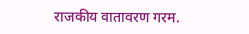राजकीय वातावरण गरम.